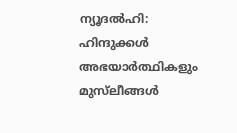ന്യൂദല്‍ഹി: ഹിന്ദുക്കള്‍ അഭയാര്‍ത്ഥികളും മുസ്‌ലീങ്ങള്‍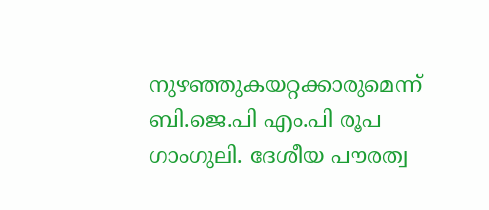നുഴഞ്ഞുകയറ്റക്കാരുമെന്ന് ബി.ജെ.പി എം.പി രൂപ ഗാംഗുലി. ദേശീയ പൗരത്വ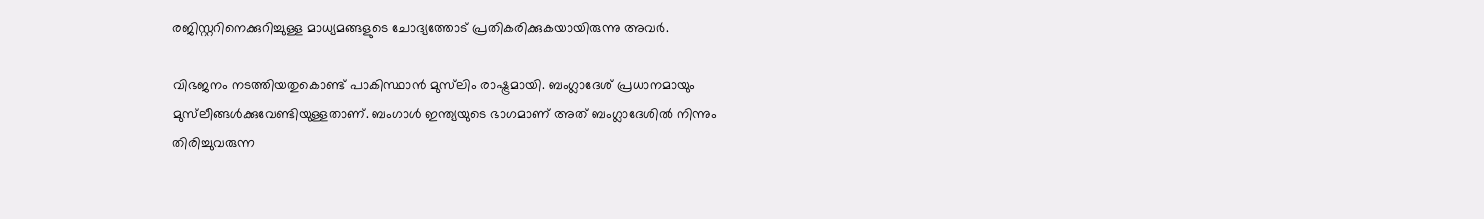രജിസ്റ്ററിനെക്കുറിച്ചുള്ള മാധ്യമങ്ങളുടെ ചോദ്യത്തോട് പ്രതികരിക്കുകയായിരുന്നു അവര്‍.

വിഭജനം നടത്തിയതുകൊണ്ട് പാകിസ്ഥാന്‍ മുസ്‌ലിം രാഷ്ട്രമായി. ബംഗ്ലാദേശ് പ്രധാനമായും മുസ്‌ലീങ്ങള്‍ക്കുവേണ്ടിയുള്ളതാണ്. ബംഗാള്‍ ഇന്ത്യയുടെ ഭാഗമാണ് അത് ബംഗ്ലാദേശില്‍ നിന്നും തിരിച്ചുവരുന്ന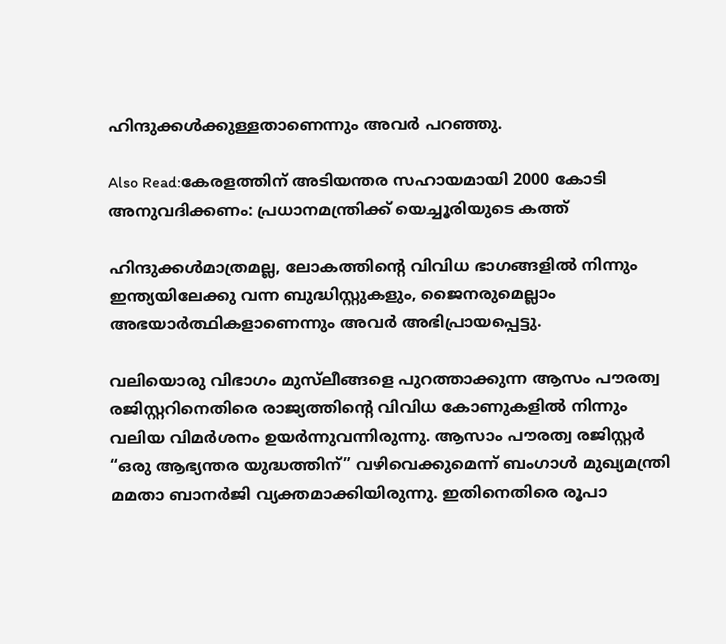ഹിന്ദുക്കള്‍ക്കുള്ളതാണെന്നും അവര്‍ പറഞ്ഞു.

Also Read:കേരളത്തിന് അടിയന്തര സഹായമായി 2000 കോടി അനുവദിക്കണം: പ്രധാനമന്ത്രിക്ക് യെച്ചൂരിയുടെ കത്ത്

ഹിന്ദുക്കള്‍മാത്രമല്ല, ലോകത്തിന്റെ വിവിധ ഭാഗങ്ങളില്‍ നിന്നും ഇന്ത്യയിലേക്കു വന്ന ബുദ്ധിസ്റ്റുകളും, ജൈനരുമെല്ലാം അഭയാര്‍ത്ഥികളാണെന്നും അവര്‍ അഭിപ്രായപ്പെട്ടു.

വലിയൊരു വിഭാഗം മുസ്‌ലീങ്ങളെ പുറത്താക്കുന്ന ആസം പൗരത്വ രജിസ്റ്ററിനെതിരെ രാജ്യത്തിന്റെ വിവിധ കോണുകളില്‍ നിന്നും വലിയ വിമര്‍ശനം ഉയര്‍ന്നുവന്നിരുന്നു. ആസാം പൗരത്വ രജിസ്റ്റര്‍ “ഒരു ആഭ്യന്തര യുദ്ധത്തിന്” വഴിവെക്കുമെന്ന് ബംഗാള്‍ മുഖ്യമന്ത്രി മമതാ ബാനര്‍ജി വ്യക്തമാക്കിയിരുന്നു. ഇതിനെതിരെ രൂപാ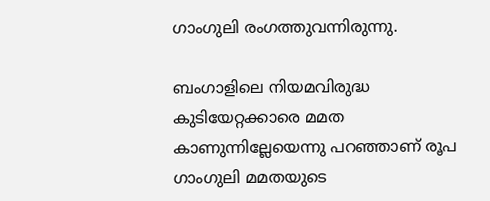ഗാംഗുലി രംഗത്തുവന്നിരുന്നു.

ബംഗാളിലെ നിയമവിരുദ്ധ കുടിയേറ്റക്കാരെ മമത കാണുന്നില്ലേയെന്നു പറഞ്ഞാണ് രൂപ ഗാംഗുലി മമതയുടെ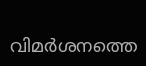വിമര്‍ശനത്തെ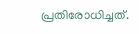പ്രതിരോധിച്ചത്.